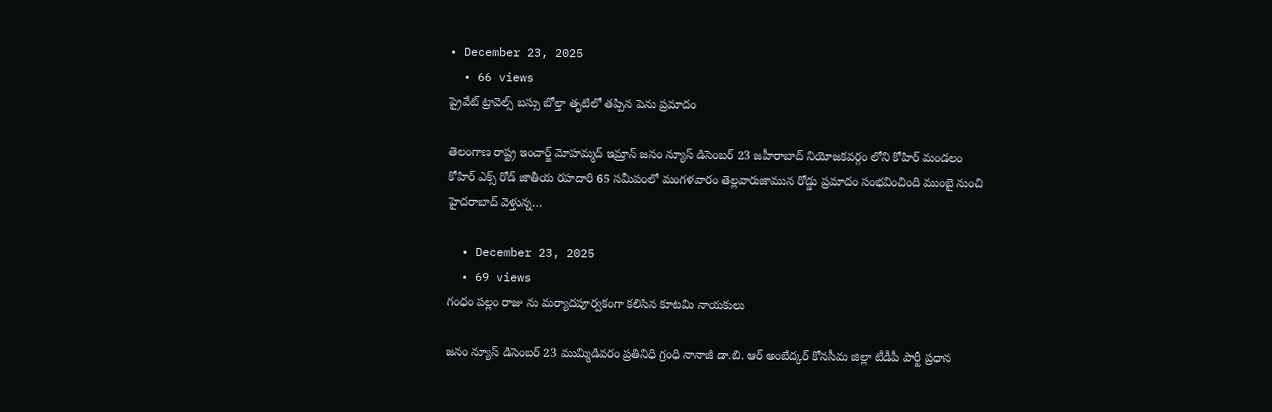• December 23, 2025
  • 66 views
ప్రైవేట్ ట్రావెల్స్ బస్సు బోల్తా తృటిలో తప్పిన పెను ప్రమాదం

తెలంగాణ రాష్ట్ర ఇంచార్జ్ మోహమ్మద్ ఇమ్రాన్ జనం న్యూస్ డిసెంబర్ 23 జహీరాబాద్ నియోజకవర్గం లోని కోహిర్ మండలం కోహిర్ ఎక్స్ రోడ్ జాతీయ రహదారి 65 సమీపంలో మంగళవారం తెల్లవారుజామున రోడ్డు ప్రమాదం సంభవించింది ముంబై నుంచి హైదరాబాద్ వెళ్తున్న…

  • December 23, 2025
  • 69 views
గంధం పల్లం రాజు ను మర్యాదపూర్వకంగా కలిసిన కూటమి నాయకులు

జనం న్యూస్ డిసెంబర్ 23 ముమ్మిడివరం ప్రతినిధి గ్రంధి నానాజీ డా.బి. ఆర్ అంబేద్కర్ కోనసీమ జిల్లా టీడీపీ పార్టీ ప్రధాన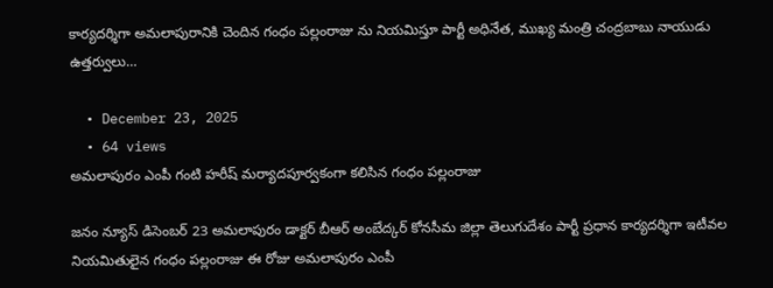కార్యదర్శిగా అమలాపురానికి చెందిన గంధం పల్లంరాజు ను నియమిస్తూ పార్టీ అధినేత, ముఖ్య మంత్రి చంద్రబాబు నాయుడు ఉత్తర్వులు…

  • December 23, 2025
  • 64 views
అమలాపురం ఎంపీ గంటి హరీష్ మర్యాదపూర్వకంగా కలిసిన గంధం పల్లంరాజు

జనం న్యూస్ డిసెంబర్ 23 అమలాపురం డాక్టర్ బీఆర్ అంబేద్కర్ కోనసీమ జిల్లా తెలుగుదేశం పార్టీ ప్రధాన కార్యదర్శిగా ఇటీవల నియమితులైన గంధం పల్లంరాజు ఈ రోజు అమలాపురం ఎంపీ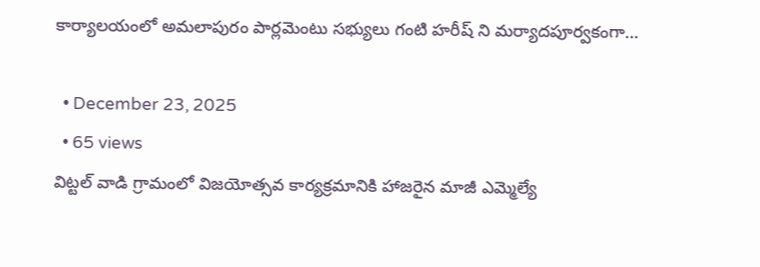కార్యాలయంలో అమలాపురం పార్లమెంటు సభ్యులు గంటి హరీష్ ని మర్యాదపూర్వకంగా…

  • December 23, 2025
  • 65 views
విట్టల్ వాడి గ్రామంలో విజయోత్సవ కార్యక్రమానికి హాజరైన మాజీ ఎమ్మెల్యే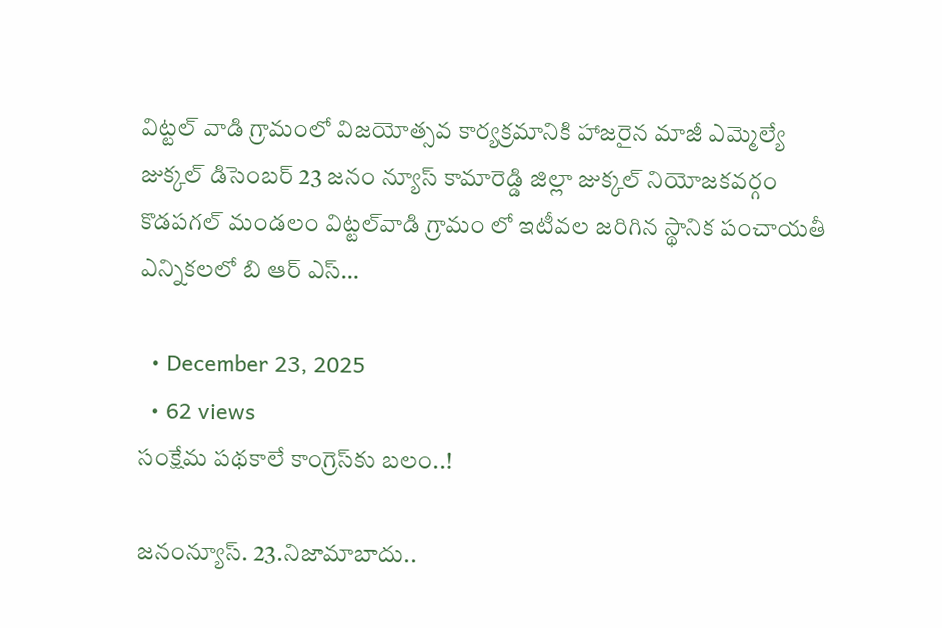విట్టల్ వాడి గ్రామంలో విజయోత్సవ కార్యక్రమానికి హాజరైన మాజీ ఎమ్మెల్యే జుక్కల్ డిసెంబర్ 23 జనం న్యూస్ కామారెడ్డి జిల్లా జుక్కల్ నియోజకవర్గం కొడపగల్ మండలం విట్టల్‌వాడి గ్రామం లో ఇటీవల జరిగిన స్థానిక పంచాయతీ ఎన్నికలలో బి ఆర్ ఎస్…

  • December 23, 2025
  • 62 views
సంక్షేమ పథకాలే కాంగ్రెస్‌కు బలం..!

జనంన్యూస్. 23.నిజామాబాదు..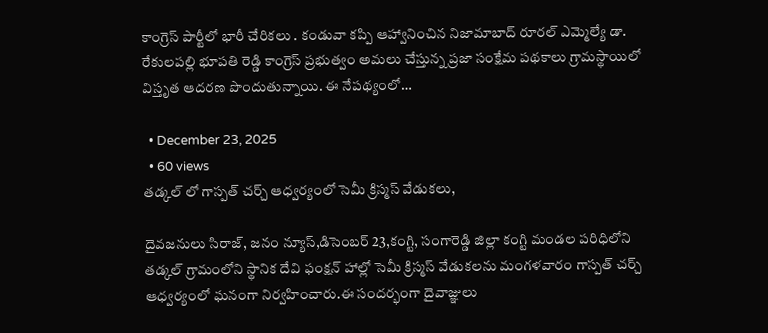కాంగ్రెస్ పార్టీలో భారీ చేరికలు . కండువా కప్పి ఆహ్వానించిన నిజామాబాద్ రూరల్ ఎమ్మెల్యే డా. రేకులపల్లి భూపతి రెడ్డి కాంగ్రెస్ ప్రభుత్వం అమలు చేస్తున్న ప్రజా సంక్షేమ పథకాలు గ్రామస్థాయిలో విస్తృత ఆదరణ పొందుతున్నాయి. ఈ నేపథ్యంలో…

  • December 23, 2025
  • 60 views
తడ్కల్ లో గాస్పత్ చర్చ్ ఆధ్వర్యంలో సెమీ క్రిస్మస్ వేడుకలు,

దైవజనులు సిరాజ్, జనం న్యూస్,డిసెంబర్ 23,కంగ్టి, సంగారెడ్డి జిల్లా కంగ్టి మండల పరిధిలోని తడ్కల్ గ్రామంలోని స్థానిక దేవి ఫంక్షన్ హాల్లో సెమీ క్రిస్మస్ వేడుకలను మంగళవారం గాస్పత్ చర్చ్ ఆధ్వర్యంలో ఘనంగా నిర్వహించారు.ఈ సందర్భంగా దైవాజ్ఞులు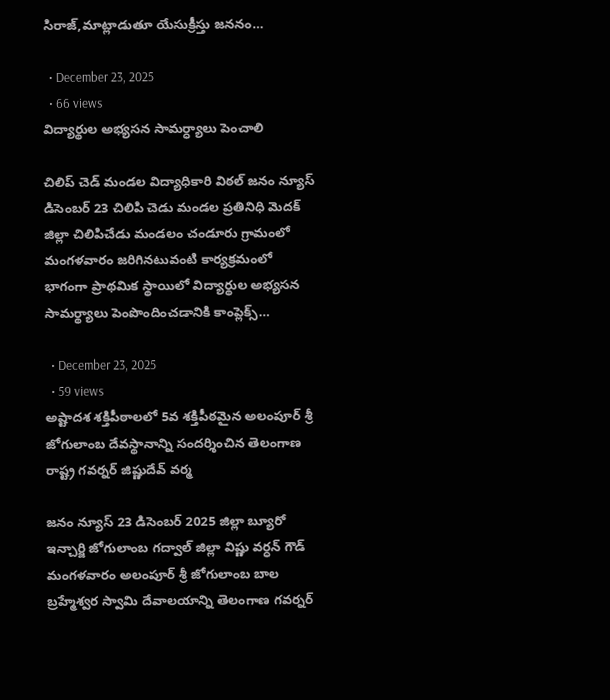సిరాజ్,మాట్లాడుతూ యేసుక్రీస్తు జననం…

  • December 23, 2025
  • 66 views
విద్యార్థుల అభ్యసన సామర్ధ్యాలు పెంచాలి

చిలిప్ చెడ్ మండల విద్యాధికారి విఠల్ జనం న్యూస్ డిసెంబర్ 23 చిలిపి చెడు మండల ప్రతినిధి మెదక్ జిల్లా చిలిపిచేడు మండలం చండూరు గ్రామంలో మంగళవారం జరిగినటువంటి కార్యక్రమంలో భాగంగా ప్రాథమిక స్థాయిలో విద్యార్థుల అభ్యసన సామర్థ్యాలు పెంపొందించడానికి కాంప్లెక్స్…

  • December 23, 2025
  • 59 views
అష్టాదశ శక్తిపీఠాలలో 5వ శక్తిపీఠమైన అలంపూర్ శ్రీ జోగులాంబ దేవస్థానాన్ని సందర్శించిన తెలంగాణ రాష్ట్ర గవర్నర్‌ జిష్ణుదేవ్‌ వర్మ

జనం న్యూస్ 23 డిసెంబర్ 2025 జిల్లా బ్యూరో ఇన్చార్జి జోగులాంబ గద్వాల్ జిల్లా విష్ణు వర్ధన్ గౌడ్ మంగళవారం అలంపూర్ శ్రీ జోగులాంబ బాల బ్రహ్మేశ్వర స్వామి దేవాలయాన్ని తెలంగాణ గవర్నర్‌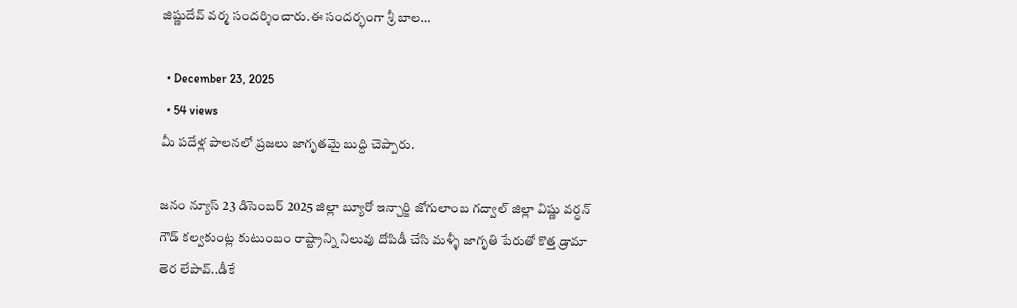జిష్ణుదేవ్‌ వర్మ సందర్శించారు.ఈ సందర్భంగా శ్రీ బాల…

  • December 23, 2025
  • 54 views
మీ పదేళ్ల పాలనలో ప్రజలు జాగృతమై బుద్ది చెప్పారు.

జనం న్యూస్ 23 డిసెంబర్ 2025 జిల్లా బ్యూరో ఇన్చార్జి జోగులాంబ గద్వాల్ జిల్లా విష్ణు వర్ధన్ గౌడ్ కల్వకుంట్ల కుటుంబం రాష్ట్రాన్ని నిలువు దోపిడీ చేసి మళ్ళీ జాగృతి పేరుతో కొత్త డ్రామా తెర లేపావ్..డీకే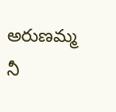అరుణమ్మ నీ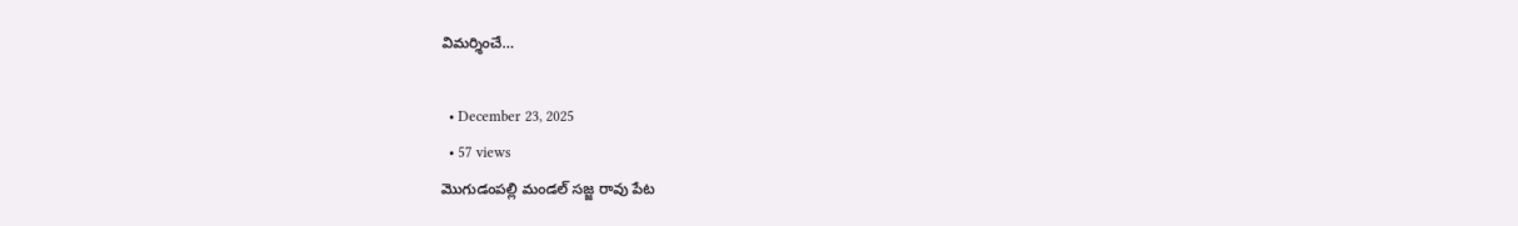విమర్శించే…

  • December 23, 2025
  • 57 views
మొగుడంపల్లి మండల్ సజ్జ రావు పేట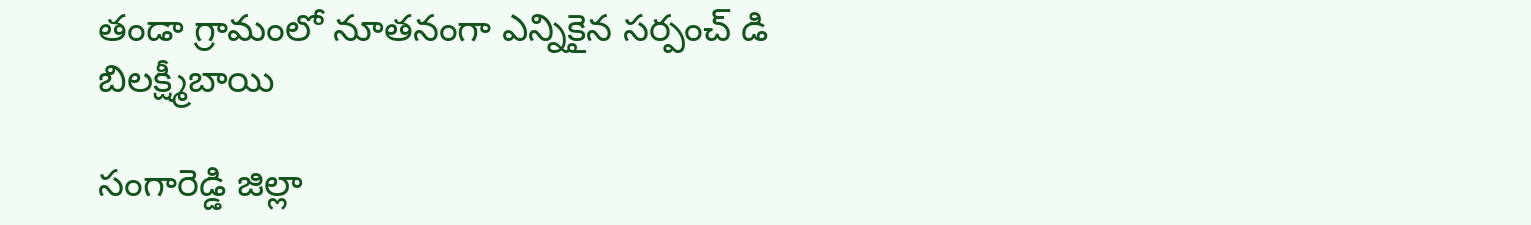తండా గ్రామంలో నూతనంగా ఎన్నికైన సర్పంచ్ డి బిలక్ష్మీబాయి

సంగారెడ్డి జిల్లా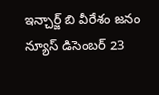ఇన్చార్జ్ బి వీరేశం జనం న్యూస్ డిసెంబర్ 23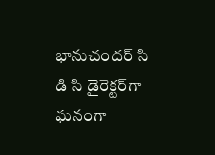భానుచందర్ సి డి సి డైరెక్టర్‌గా ఘనంగా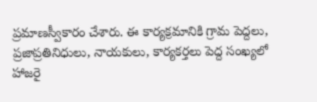ప్రమాణస్వీకారం చేశారు. ఈ కార్యక్రమానికి గ్రామ పెద్దలు, ప్రజాప్రతినిధులు, నాయకులు, కార్యకర్తలు పెద్ద సంఖ్యలో హాజరై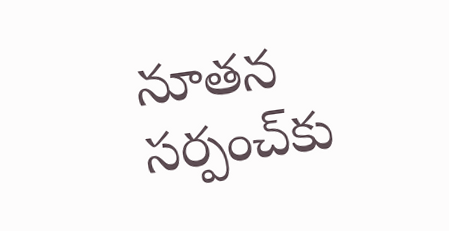నూతన సర్పంచ్‌కు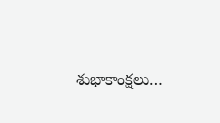శుభాకాంక్షలు…